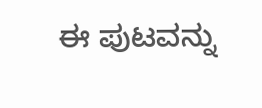ಈ ಪುಟವನ್ನು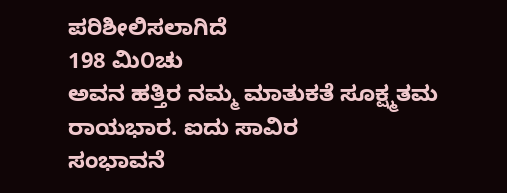ಪರಿಶೀಲಿಸಲಾಗಿದೆ
198 ಮಿ೦ಚು
ಅವನ ಹತ್ತಿರ ನಮ್ಮ ಮಾತುಕತೆ ಸೂಕ್ಷ್ಮತಮ ರಾಯಭಾರ. ಐದು ಸಾವಿರ
ಸಂಭಾವನೆ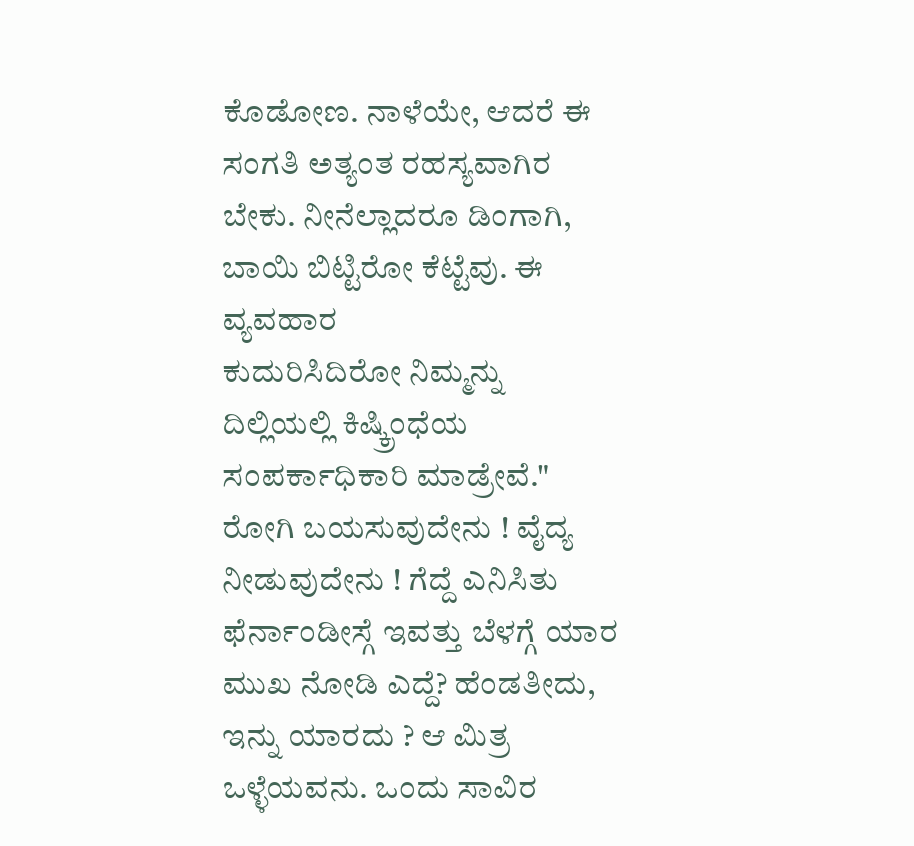ಕೊಡೋಣ. ನಾಳೆಯೇ, ಆದರೆ ಈ ಸಂಗತಿ ಅತ್ಯಂತ ರಹಸ್ಯವಾಗಿರ
ಬೇಕು. ನೀನೆಲ್ಲಾದರೂ ಡಿಂಗಾಗಿ, ಬಾಯಿ ಬಿಟ್ಟಿರೋ ಕೆಟ್ಟೆವು. ಈ ವ್ಯವಹಾರ
ಕುದುರಿಸಿದಿರೋ ನಿಮ್ಮನ್ನು ದಿಲ್ಲಿಯಲ್ಲಿ ಕಿಷ್ಕ್ರಿಂಧೆಯ ಸಂಪರ್ಕಾಧಿಕಾರಿ ಮಾಡ್ರೇವೆ."
ರೋಗಿ ಬಯಸುವುದೇನು ! ವೈದ್ಯ ನೀಡುವುದೇನು ! ಗೆದ್ದೆ ಎನಿಸಿತು
ಫೆರ್ನಾಂಡೀಸ್ಗೆ ಇವತ್ತು ಬೆಳಗ್ಗೆ ಯಾರ ಮುಖ ನೋಡಿ ಎದ್ದೆ? ಹೆಂಡತೀದು,
ಇನ್ನು ಯಾರದು ? ಆ ಮಿತ್ರ ಒಳ್ಳೆಯವನು. ಒಂದು ಸಾವಿರ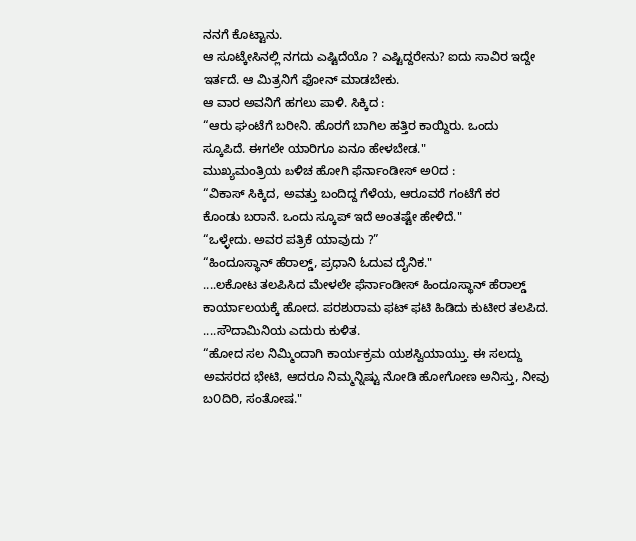ನನಗೆ ಕೊಟ್ಟಾನು.
ಆ ಸೂಟ್ಕೇಸಿನಲ್ಲಿ ನಗದು ಎಷ್ಟಿದೆಯೊ ? ಎಷ್ಟಿದ್ದರೇನು? ಐದು ಸಾವಿರ ಇದ್ದೇ
ಇರ್ತದೆ. ಆ ಮಿತ್ರನಿಗೆ ಫೋನ್ ಮಾಡಬೇಕು.
ಆ ವಾರ ಅವನಿಗೆ ಹಗಲು ಪಾಳಿ. ಸಿಕ್ಕಿದ :
“ಆರು ಘಂಟೆಗೆ ಬರೀನಿ. ಹೊರಗೆ ಬಾಗಿಲ ಹತ್ತಿರ ಕಾಯ್ದಿರು. ಒಂದು
ಸ್ಕೂಪಿದೆ. ಈಗಲೇ ಯಾರಿಗೂ ಏನೂ ಹೇಳಬೇಡ."
ಮುಖ್ಯಮಂತ್ರಿಯ బಳಿಚ ಹೋಗಿ ಫೆರ್ನಾಂಡೀಸ್ ಅ೦ದ :
“ವಿಕಾಸ್ ಸಿಕ್ಕಿದ, ಅವತ್ತು ಬಂದಿದ್ದ ಗೆಳೆಯ, ಆರೂವರೆ ಗಂಟೆಗೆ ಕರ
ಕೊಂಡು ಬರಾನೆ. ಒಂದು ಸ್ಕೂಪ್ ಇದೆ ಅಂತಷ್ಟೇ ಹೇಳಿದೆ."
“ಒಳ್ಳೇದು. ಅವರ ಪತ್ರಿಕೆ ಯಾವುದು ?”
“ಹಿಂದೂಸ್ಥಾನ್ ಹೆರಾಲ್ಡ್, ಪ್ರಧಾನಿ ಓದುವ ದೈನಿಕ."
....ಲಕೋಟ ತಲಪಿಸಿದ ಮೇಳಲೇ ಫೆರ್ನಾಂಡೀಸ್ ಹಿಂದೂಸ್ಥಾನ್ ಹೆರಾಲ್ಡ್
ಕಾರ್ಯಾಲಯಕ್ಕೆ ಹೋದ. ಪರಶುರಾಮ ಫಟ್ ಫಟಿ ಹಿಡಿದು ಕುಟೀರ ತಲಪಿದ.
....ಸೌದಾಮಿನಿಯ ಎದುರು ಕುಳಿತ.
“ಹೋದ ಸಲ ನಿಮ್ಮಿಂದಾಗಿ ಕಾರ್ಯಕ್ರಮ ಯಶಸ್ವಿಯಾಯ್ತು. ಈ ಸಲದ್ದು
ಅವಸರದ ಭೇಟಿ, ಆದರೂ ನಿಮ್ಮನ್ನಿಷ್ಟು ನೋಡಿ ಹೋಗೋಣ ಅನಿಸ್ತು, ನೀವು
ಬ೦ದಿರಿ, ಸಂತೋಷ."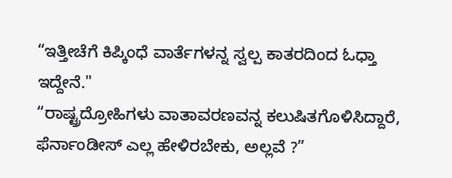“ಇತ್ತೀಚೆಗೆ ಕಿಪ್ಕಿಂಧೆ ವಾರ್ತೆಗಳನ್ನ ಸ್ವಲ್ಪ ಕಾತರದಿಂದ ಓಧ್ತಾ ಇದ್ದೇನೆ."
“ರಾಷ್ಟ್ರದ್ರೋಹಿಗಳು ವಾತಾವರಣವನ್ನ ಕಲುಷಿತಗೊಳಿಸಿದ್ದಾರೆ,
ಫೆರ್ನಾಂಡೀಸ್ ಎಲ್ಲ ಹೇಳಿರಬೇಕು, ಅಲ್ಲವೆ ?”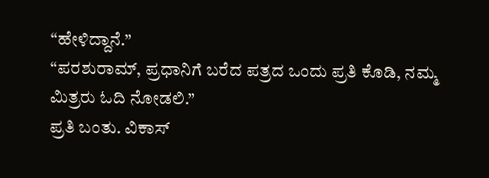“ಹೇಳಿದ್ದಾನೆ.”
“ಪರಶುರಾಮ್, ಪ್ರಧಾನಿಗೆ ಬರೆದ ಪತ್ರದ ಒಂದು ಪ್ರತಿ ಕೊಡಿ, ನಮ್ಮ
ಮಿತ್ರರು ಓದಿ ನೋಡಲಿ.”
ಪ್ರತಿ ಬಂತು. ವಿಕಾಸ್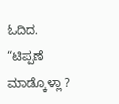ಓದಿದ.
“ಟಿಪ್ಪಣೆ ಮಾಡ್ಕೊಳ್ಲಾ ?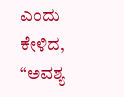ಎಂದು ಕೇಳಿದ,
“ಅವಶ್ಯ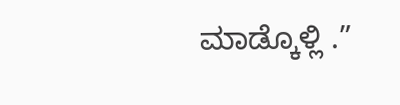ಮಾಡ್ಕೊಳ್ಲಿ .”